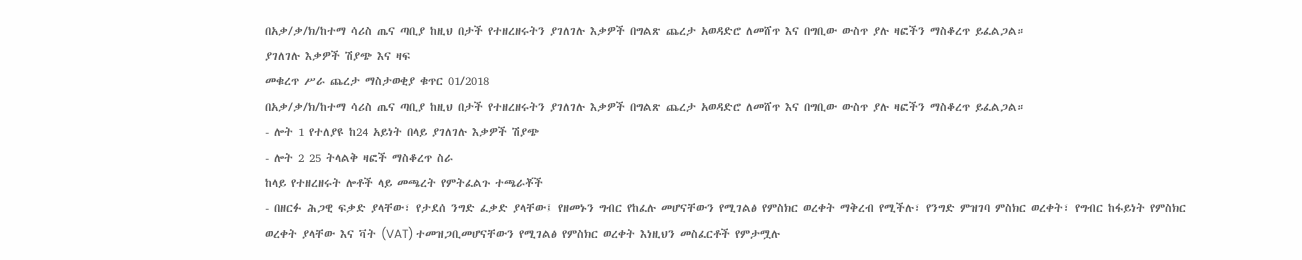በአቃ/ቃ/ክ/ከተማ ሳሪስ ጤና ጣቢያ ከዚህ በታች የተዘረዘሩትን ያገለገሉ እቃዎች በግልጽ ጨረታ አወዳድሮ ለመሸጥ እና በግቢው ውስጥ ያሉ ዛፎችን ማስቆረጥ ይፈልጋል።
ያገለገሉ እቃዎች ሽያጭ እና ዛፍ
መቁረጥ ሥራ ጨረታ ማስታወቂያ ቁጥር 01/2018
በአቃ/ቃ/ክ/ከተማ ሳሪስ ጤና ጣቢያ ከዚህ በታች የተዘረዘሩትን ያገለገሉ እቃዎች በግልጽ ጨረታ አወዳድሮ ለመሸጥ እና በግቢው ውስጥ ያሉ ዛፎችን ማስቆረጥ ይፈልጋል።
- ሎት 1 የተለያዩ ከ24 አይነት በላይ ያገለገሉ እቃዎች ሽያጭ
- ሎት 2 25 ትላልቅ ዛፎች ማስቆረጥ ስራ
ከላይ የተዘረዘሩት ሎቶች ላይ መጫረት የምትፈልጉ ተጫራቾች
- በዘርፉ ሕጋዊ ፍቃድ ያላቸው፣ የታደሰ ንግድ ፈቃድ ያላቸው፤ የዘመኑን ግብር የከፈሉ መሆናቸውን የሚገልፅ የምስክር ወረቀት ማቅረብ የሚችሉ፣ የንግድ ምዝገባ ምስክር ወረቀት፣ የግብር ከፋይነት የምስክር ወረቀት ያላቸው እና ቫት (VAT) ተመዝጋቢመሆናቸውን የሚገልፅ የምስክር ወረቀት እነዚህን መስፈርቶች የምታሟሉ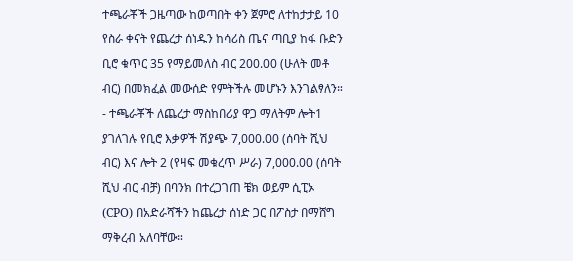ተጫራቾች ጋዜጣው ከወጣበት ቀን ጀምሮ ለተከታታይ 10 የስራ ቀናት የጨረታ ሰነዱን ከሳሪስ ጤና ጣቢያ ከፋ ቡድን ቢሮ ቁጥር 35 የማይመለስ ብር 200.00 (ሁለት መቶ ብር) በመክፈል መውሰድ የምትችሉ መሆኑን እንገልፃለን።
- ተጫራቾች ለጨረታ ማስከበሪያ ዋጋ ማለትም ሎት1 ያገለገሉ የቢሮ እቃዎች ሽያጭ 7,000.00 (ሰባት ሺህ ብር) እና ሎት 2 (የዛፍ መቁረጥ ሥራ) 7,000.00 (ሰባት ሺህ ብር ብቻ) በባንክ በተረጋገጠ ቼክ ወይም ሲፒኦ (CPO) በአድራሻችን ከጨረታ ሰነድ ጋር በፖስታ በማሸግ ማቅረብ አለባቸው።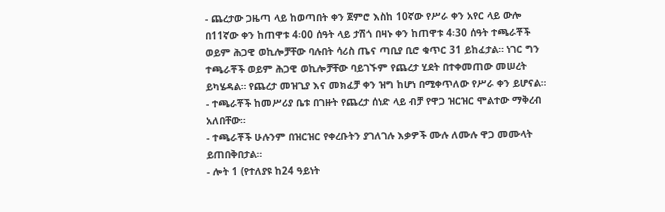- ጨረታው ጋዜጣ ላይ ከወጣበት ቀን ጀምሮ እስከ 10ኛው የሥራ ቀን አየር ላይ ውሎ በ11ኛው ቀን ከጠዋቱ 4፡00 ሰዓት ላይ ታሽጎ በዛኑ ቀን ከጠዋቱ 4፡30 ሰዓት ተጫራቾች ወይም ሕጋዊ ወኪሎቻቸው ባሉበት ሳሪስ ጤና ጣቢያ ቢሮ ቁጥር 31 ይከፈታል። ነገር ግን ተጫራቾች ወይም ሕጋዊ ወኪሎቻቸው ባይገኙም የጨረታ ሂደት በተቀመጠው መሠረት ይካሄዳል። የጨረታ መዝጊያ እና መክፈቻ ቀን ዝግ ከሆነ በሚቀጥለው የሥራ ቀን ይሆናል።
- ተጫራቾች ከመሥሪያ ቤቱ በገዙት የጨረታ ሰነድ ላይ ብቻ የዋጋ ዝርዝር ሞልተው ማቅረብ አለበቸው።
- ተጫራቾች ሁሉንም በዝርዝር የቀረቡትን ያገለገሉ እቃዎች ሙሉ ለሙሉ ዋጋ መሙላት ይጠበቅበታል።
- ሎት 1 (የተለያዩ ከ24 ዓይነት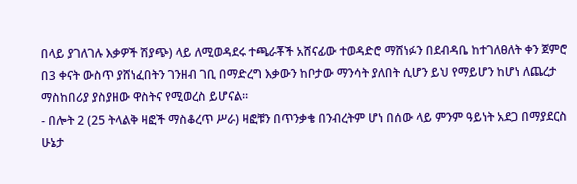በላይ ያገለገሉ እቃዎች ሽያጭ) ላይ ለሚወዳደሩ ተጫራቾች አሸናፊው ተወዳድሮ ማሸነፉን በደብዳቤ ከተገለፀለት ቀን ጀምሮ በ3 ቀናት ውስጥ ያሸነፈበትን ገንዘብ ገቢ በማድረግ እቃውን ከቦታው ማንሳት ያለበት ሲሆን ይህ የማይሆን ከሆነ ለጨረታ ማስከበሪያ ያስያዘው ዋስትና የሚወረስ ይሆናል።
- በሎት 2 (25 ትላልቅ ዛፎች ማስቆረጥ ሥራ) ዛፎቹን በጥንቃቄ በንብረትም ሆነ በሰው ላይ ምንም ዓይነት አደጋ በማያደርስ ሁኔታ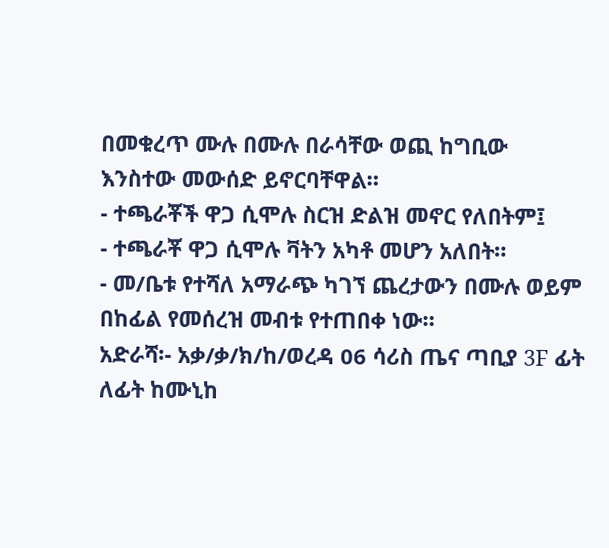በመቁረጥ ሙሉ በሙሉ በራሳቸው ወጪ ከግቢው እንስተው መውሰድ ይኖርባቸዋል።
- ተጫራቾች ዋጋ ሲሞሉ ስርዝ ድልዝ መኖር የለበትም፤
- ተጫራቾ ዋጋ ሲሞሉ ቫትን አካቶ መሆን አለበት።
- መ/ቤቱ የተሻለ አማራጭ ካገኘ ጨረታውን በሙሉ ወይም በከፊል የመሰረዝ መብቱ የተጠበቀ ነው።
አድራሻ፡- አቃ/ቃ/ክ/ከ/ወረዳ 06 ሳሪስ ጤና ጣቢያ 3F ፊት ለፊት ከሙኒከ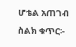ሆቴል አጠገብ
ስልክ ቁጥር፡-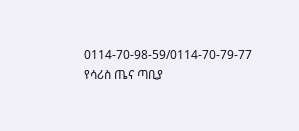0114-70-98-59/0114-70-79-77
የሳሪስ ጤና ጣቢያ